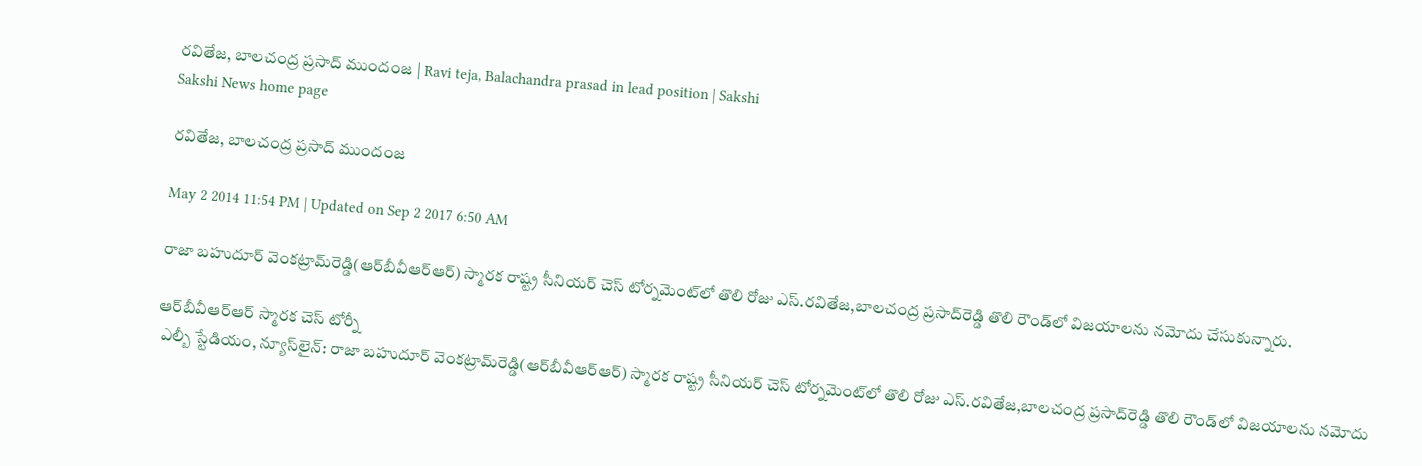రవితేజ, బాలచంద్ర ప్రసాద్ ముందంజ | Ravi teja, Balachandra prasad in lead position | Sakshi
Sakshi News home page

రవితేజ, బాలచంద్ర ప్రసాద్ ముందంజ

May 2 2014 11:54 PM | Updated on Sep 2 2017 6:50 AM

రాజా బహుదూర్ వెంకట్రామ్‌రెడ్డి(ఆర్‌బీవీఆర్‌ఆర్) స్మారక రాష్ట్ర సీనియర్ చెస్ టోర్నమెంట్‌లో తొలి రోజు ఎస్.రవితేజ,బాలచంద్ర ప్రసాద్‌రెడ్డి తొలి రౌండ్‌లో విజయాలను నమోదు చేసుకున్నారు.

ఆర్‌బీవీఆర్‌ఆర్ స్మారక చెస్ టోర్నీ
 ఎల్బీ స్టేడియం, న్యూస్‌లైన్: రాజా బహుదూర్ వెంకట్రామ్‌రెడ్డి(ఆర్‌బీవీఆర్‌ఆర్) స్మారక రాష్ట్ర సీనియర్ చెస్ టోర్నమెంట్‌లో తొలి రోజు ఎస్.రవితేజ,బాలచంద్ర ప్రసాద్‌రెడ్డి తొలి రౌండ్‌లో విజయాలను నమోదు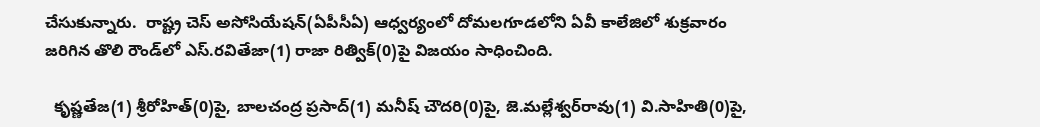చేసుకున్నారు.  రాష్ట్ర చెస్ అసోసియేషన్(ఏపీసీఏ) ఆధ్వర్యంలో దోమలగూడలోని ఏవీ కాలేజిలో శుక్రవారం జరిగిన తొలి రౌండ్‌లో ఎస్.రవితేజా(1) రాజా రిత్విక్(0)పై విజయం సాధించింది.

  కృష్ణతేజ(1) శ్రీరోహిత్(0)పై, బాలచంద్ర ప్రసాద్(1) మనీష్ చౌదరి(0)పై, జె.మల్లేశ్వర్‌రావు(1) వి.సాహితి(0)పై,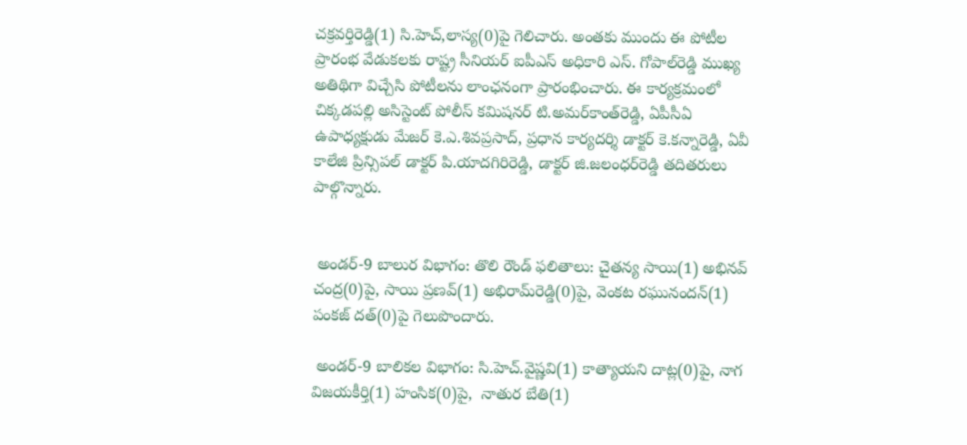చక్రవర్తిరెడ్డి(1) సి.హెచ్,లాస్య(0)పై గెలిచారు. అంతకు ముందు ఈ పోటీల ప్రారంభ వేడుకలకు రాష్ట్ర సీనియర్ ఐపీఎస్ అధికారి ఎస్. గోపాల్‌రెడ్డి ముఖ్య అతిథిగా విచ్చేసి పోటీలను లాంఛనంగా ప్రారంభించారు. ఈ కార్యక్రమంలో చిక్కడపల్లి అసిస్టెంట్ పోలీస్ కమిషనర్ టి.అమర్‌కాంత్‌రెడ్డి, ఏపీసీఏ ఉపాధ్యక్షుడు మేజర్ కె.ఎ.శివప్రసాద్, ప్రధాన కార్యదర్శి డాక్టర్ కె.కన్నారెడ్డి, ఏవీ కాలేజి ప్రిన్సిపల్ డాక్టర్ పి.యాదగిరిరెడ్డి, డాక్టర్ జి.జలంధర్‌రెడ్డి తదితరులు పాల్గొన్నారు.


 అండర్-9 బాలుర విభాగం: తొలి రౌండ్ ఫలితాలు: చైతన్య సాయి(1) అభినవ్ చంద్ర(0)పై, సాయి ప్రణవ్(1) అభిరామ్‌రెడ్డి(0)పై, వెంకట రఘునందన్(1) పంకజ్ దత్(0)పై గెలుపొందారు.

 అండర్-9 బాలికల విభాగం: సి.హెచ్.వైష్ణవి(1) కాత్యాయని దాట్ల(0)పై, నాగ విజయకీర్తి(1) హంసిక(0)పై,  నాతుర బేతి(1)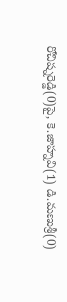రోచిష్నరెడ్డి(0)పై, కె.జాహ్నవి(1) డి.మణుశ్రీ(0)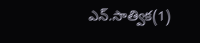ఎన్.సాత్విక(1)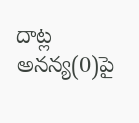దాట్ల అనన్య(0)పై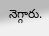నెగ్గారు.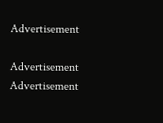Advertisement

Advertisement
Advertisement